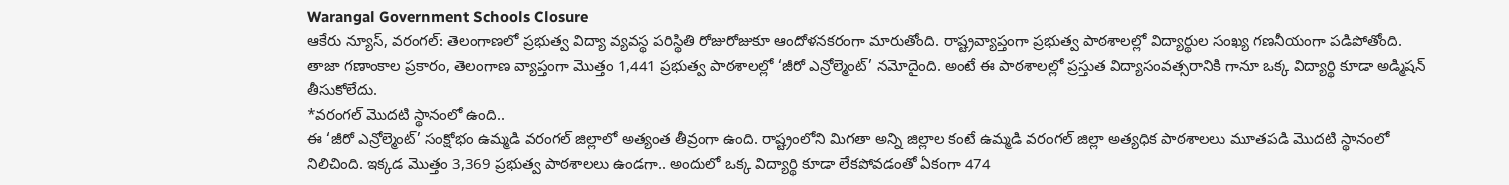Warangal Government Schools Closure
ఆకేరు న్యూస్, వరంగల్: తెలంగాణలో ప్రభుత్వ విద్యా వ్యవస్థ పరిస్థితి రోజురోజుకూ ఆందోళనకరంగా మారుతోంది. రాష్ట్రవ్యాప్తంగా ప్రభుత్వ పాఠశాలల్లో విద్యార్థుల సంఖ్య గణనీయంగా పడిపోతోంది. తాజా గణాంకాల ప్రకారం, తెలంగాణ వ్యాప్తంగా మొత్తం 1,441 ప్రభుత్వ పాఠశాలల్లో ‘జీరో ఎన్రోల్మెంట్’ నమోదైంది. అంటే ఈ పాఠశాలల్లో ప్రస్తుత విద్యాసంవత్సరానికి గానూ ఒక్క విద్యార్థి కూడా అడ్మిషన్ తీసుకోలేదు.
*వరంగల్ మొదటి స్థానంలో ఉంది..
ఈ ‘జీరో ఎన్రోల్మెంట్’ సంక్షోభం ఉమ్మడి వరంగల్ జిల్లాలో అత్యంత తీవ్రంగా ఉంది. రాష్ట్రంలోని మిగతా అన్ని జిల్లాల కంటే ఉమ్మడి వరంగల్ జిల్లా అత్యధిక పాఠశాలలు మూతపడి మొదటి స్థానంలో నిలిచింది. ఇక్కడ మొత్తం 3,369 ప్రభుత్వ పాఠశాలలు ఉండగా.. అందులో ఒక్క విద్యార్థి కూడా లేకపోవడంతో ఏకంగా 474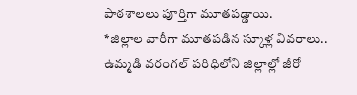పాఠశాలలు పూర్తిగా మూతపడ్డాయి.
*జిల్లాల వారీగా మూతపడిన స్కూళ్ల వివరాలు..
ఉమ్మడి వరంగల్ పరిధిలోని జిల్లాల్లో జీరో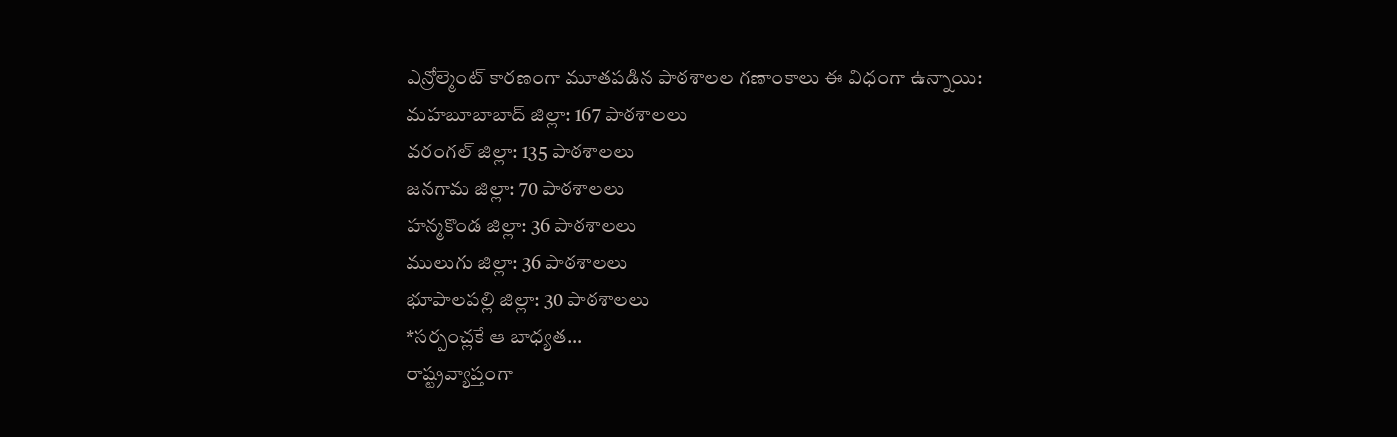ఎన్రోల్మెంట్ కారణంగా మూతపడిన పాఠశాలల గణాంకాలు ఈ విధంగా ఉన్నాయి:
మహబూబాబాద్ జిల్లా: 167 పాఠశాలలు
వరంగల్ జిల్లా: 135 పాఠశాలలు
జనగామ జిల్లా: 70 పాఠశాలలు
హన్మకొండ జిల్లా: 36 పాఠశాలలు
ములుగు జిల్లా: 36 పాఠశాలలు
భూపాలపల్లి జిల్లా: 30 పాఠశాలలు
*సర్పంచ్లకే ఆ బాధ్యత…
రాష్ట్రవ్యాప్తంగా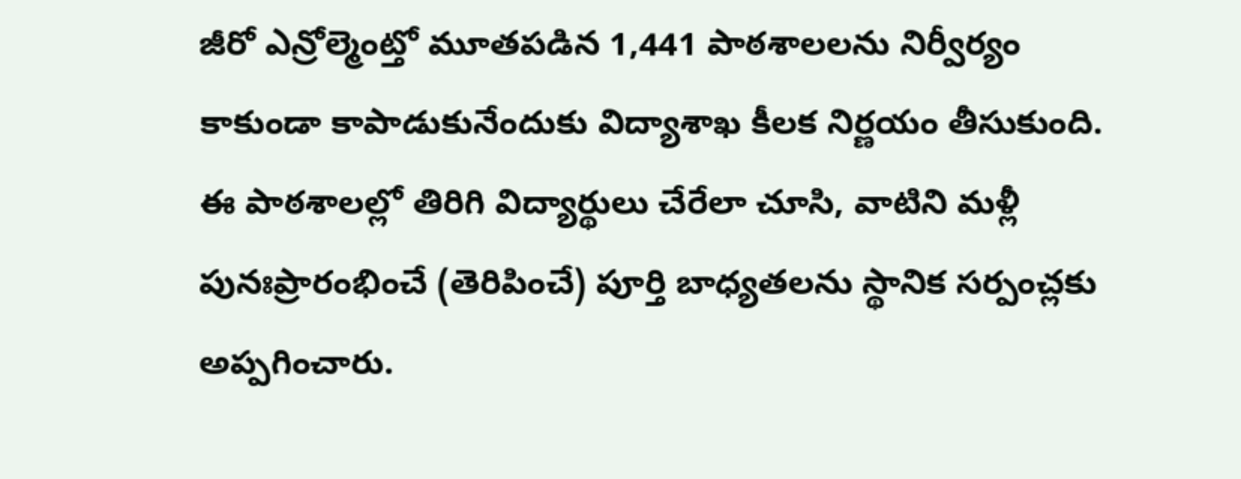జీరో ఎన్రోల్మెంట్తో మూతపడిన 1,441 పాఠశాలలను నిర్వీర్యం కాకుండా కాపాడుకునేందుకు విద్యాశాఖ కీలక నిర్ణయం తీసుకుంది. ఈ పాఠశాలల్లో తిరిగి విద్యార్థులు చేరేలా చూసి, వాటిని మళ్లీ పునఃప్రారంభించే (తెరిపించే) పూర్తి బాధ్యతలను స్థానిక సర్పంచ్లకు అప్పగించారు.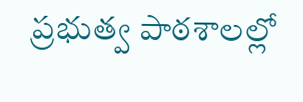ప్రభుత్వ పాఠశాలల్లో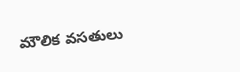మౌలిక వసతులు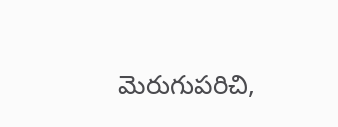మెరుగుపరిచి,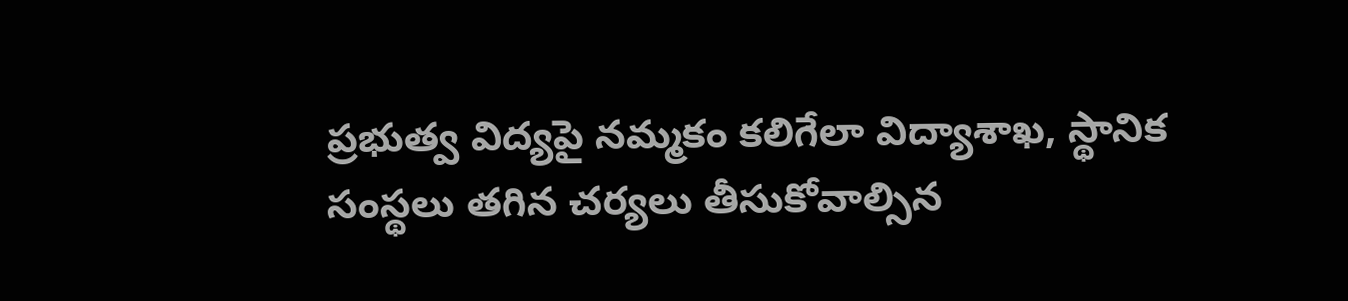ప్రభుత్వ విద్యపై నమ్మకం కలిగేలా విద్యాశాఖ, స్థానిక సంస్థలు తగిన చర్యలు తీసుకోవాల్సిన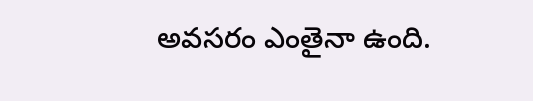అవసరం ఎంతైనా ఉంది.